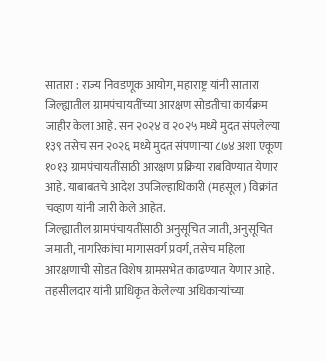सातारा : राज्य निवडणूक आयोग, महाराष्ट्र यांनी सातारा जिल्ह्यातील ग्रामपंचायतींच्या आरक्षण सोडतीचा कार्यक्रम जाहीर केला आहे. सन २०२४ व २०२५ मध्ये मुदत संपलेल्या १३९ तसेच सन २०२६ मध्ये मुदत संपणाऱ्या ८७४ अशा एकूण १०१३ ग्रामपंचायतींसाठी आरक्षण प्रक्रिया राबविण्यात येणार आहे. याबाबतचे आदेश उपजिल्हाधिकारी (महसूल) विक्रांत चव्हाण यांनी जारी केले आहेत.
जिल्ह्यातील ग्रामपंचायतींसाठी अनुसूचित जाती, अनुसूचित जमाती, नागरिकांचा मागासवर्ग प्रवर्ग, तसेच महिला आरक्षणाची सोडत विशेष ग्रामसभेत काढण्यात येणार आहे. तहसीलदार यांनी प्राधिकृत केलेल्या अधिकाऱ्यांच्या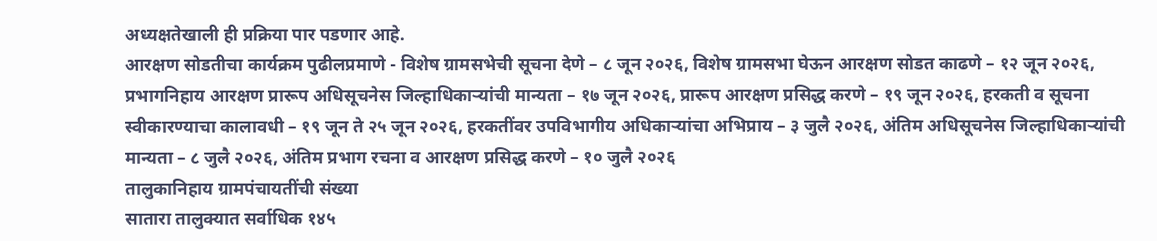अध्यक्षतेखाली ही प्रक्रिया पार पडणार आहे.
आरक्षण सोडतीचा कार्यक्रम पुढीलप्रमाणे - विशेष ग्रामसभेची सूचना देणे – ८ जून २०२६, विशेष ग्रामसभा घेऊन आरक्षण सोडत काढणे – १२ जून २०२६, प्रभागनिहाय आरक्षण प्रारूप अधिसूचनेस जिल्हाधिकाऱ्यांची मान्यता – १७ जून २०२६, प्रारूप आरक्षण प्रसिद्ध करणे – १९ जून २०२६, हरकती व सूचना स्वीकारण्याचा कालावधी – १९ जून ते २५ जून २०२६, हरकतींवर उपविभागीय अधिकाऱ्यांचा अभिप्राय – ३ जुलै २०२६, अंतिम अधिसूचनेस जिल्हाधिकाऱ्यांची मान्यता – ८ जुलै २०२६, अंतिम प्रभाग रचना व आरक्षण प्रसिद्ध करणे – १० जुलै २०२६
तालुकानिहाय ग्रामपंचायतींची संख्या
सातारा तालुक्यात सर्वाधिक १४५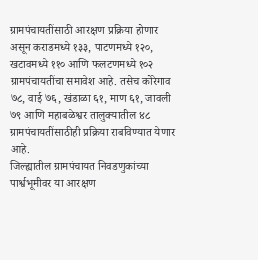ग्रामपंचायतींसाठी आरक्षण प्रक्रिया होणार असून कराडमध्ये १३३, पाटणमध्ये १२०, खटावमध्ये ११० आणि फलटणमध्ये १०२ ग्रामपंचायतींचा समावेश आहे. तसेच कोरेगाव ७८, वाई ७६, खंडाळा ६१, माण ६१, जावली ७९ आणि महाबळेश्वर तालुक्यातील ४८ ग्रामपंचायतींसाठीही प्रक्रिया राबविण्यात येणार आहे.
जिल्ह्यातील ग्रामपंचायत निवडणुकांच्या पार्श्वभूमीवर या आरक्षण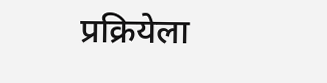प्रक्रियेला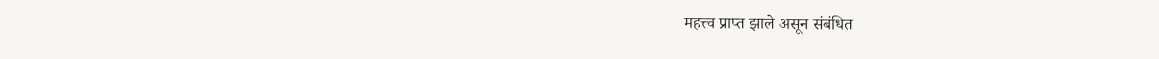महत्त्व प्राप्त झाले असून संबंधित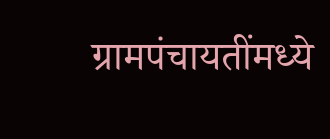ग्रामपंचायतींमध्ये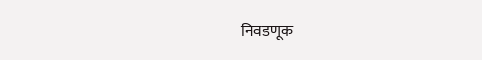निवडणूक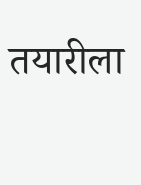तयारीला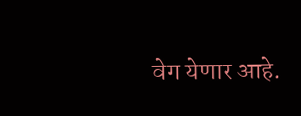वेग येणार आहे.